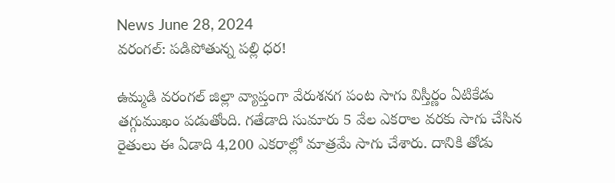News June 28, 2024
వరంగల్: పడిపోతున్న పల్లి ధర!

ఉమ్మడి వరంగల్ జిల్లా వ్యాప్తంగా వేరుశనగ పంట సాగు విస్తీర్ణం ఏటికేడు తగ్గుముఖం పడుతోంది. గతేడాది సుమారు 5 వేల ఎకరాల వరకు సాగు చేసిన రైతులు ఈ ఏడాది 4,200 ఎకరాల్లో మాత్రమే సాగు చేశారు. దానికి తోడు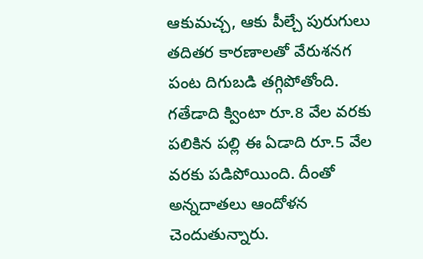ఆకుమచ్చ, ఆకు పీల్చే పురుగులు తదితర కారణాలతో వేరుశనగ పంట దిగుబడి తగ్గిపోతోంది. గతేడాది క్వింటా రూ.8 వేల వరకు పలికిన పల్లి ఈ ఏడాది రూ.5 వేల వరకు పడిపోయింది. దీంతో అన్నదాతలు ఆందోళన చెందుతున్నారు.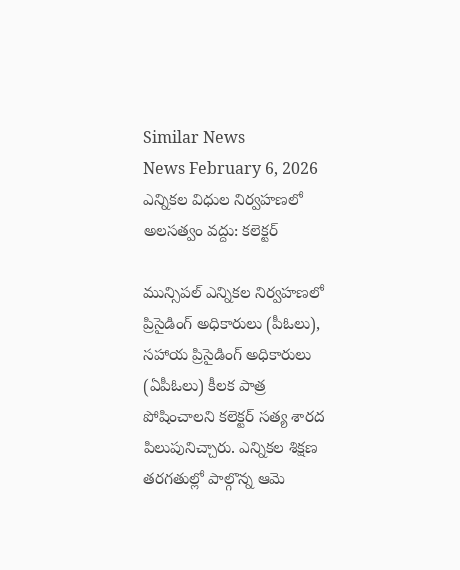Similar News
News February 6, 2026
ఎన్నికల విధుల నిర్వహణలో అలసత్వం వద్దు: కలెక్టర్

మున్సిపల్ ఎన్నికల నిర్వహణలో ప్రిసైడింగ్ అధికారులు (పీఓలు), సహాయ ప్రిసైడింగ్ అధికారులు (ఏపీఓలు) కీలక పాత్ర పోషించాలని కలెక్టర్ సత్య శారద పిలుపునిచ్చారు. ఎన్నికల శిక్షణ తరగతుల్లో పాల్గొన్న ఆమె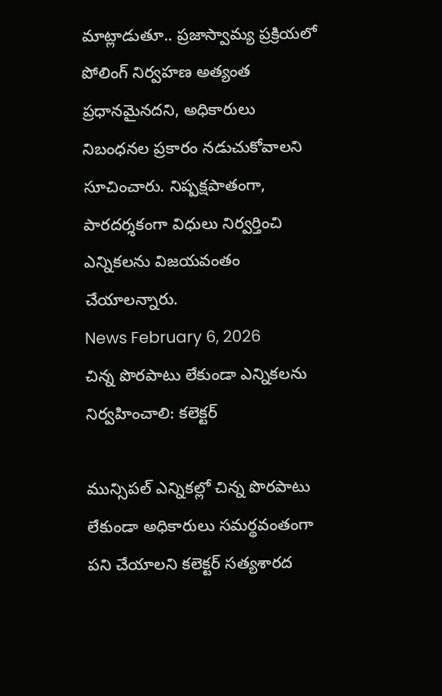మాట్లాడుతూ.. ప్రజాస్వామ్య ప్రక్రియలో పోలింగ్ నిర్వహణ అత్యంత ప్రధానమైనదని, అధికారులు నిబంధనల ప్రకారం నడుచుకోవాలని సూచించారు. నిష్పక్షపాతంగా, పారదర్శకంగా విధులు నిర్వర్తించి ఎన్నికలను విజయవంతం చేయాలన్నారు.
News February 6, 2026
చిన్న పొరపాటు లేకుండా ఎన్నికలను నిర్వహించాలి: కలెక్టర్

మున్సిపల్ ఎన్నికల్లో చిన్న పొరపాటు లేకుండా అధికారులు సమర్థవంతంగా పని చేయాలని కలెక్టర్ సత్యశారద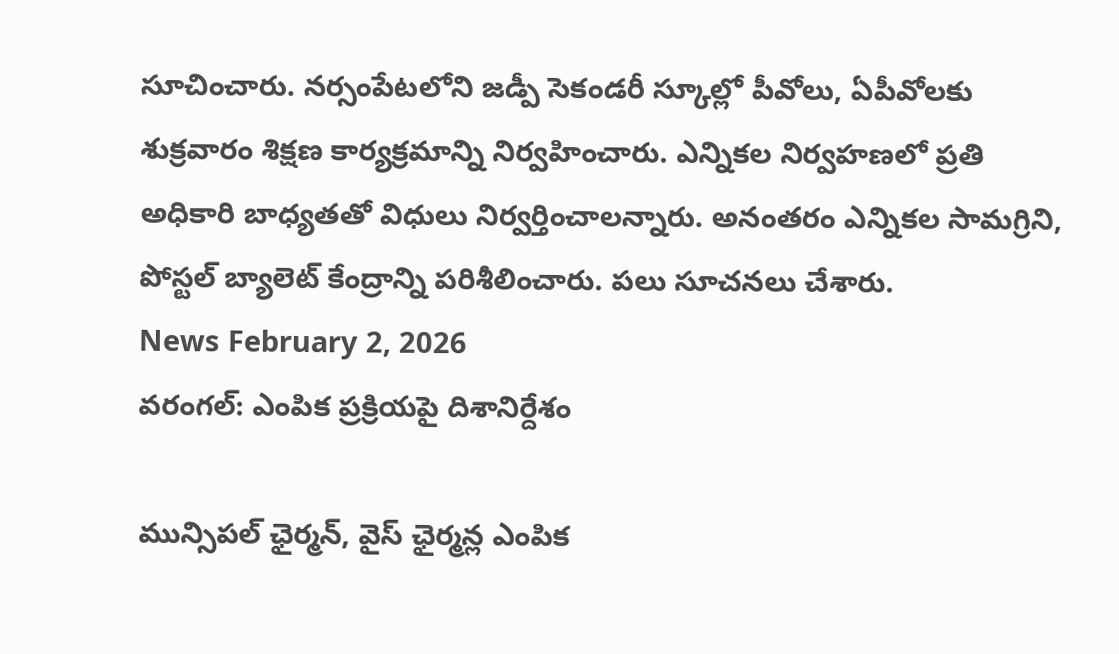సూచించారు. నర్సంపేటలోని జడ్పీ సెకండరీ స్కూల్లో పీవోలు, ఏపీవోలకు శుక్రవారం శిక్షణ కార్యక్రమాన్ని నిర్వహించారు. ఎన్నికల నిర్వహణలో ప్రతి అధికారి బాధ్యతతో విధులు నిర్వర్తించాలన్నారు. అనంతరం ఎన్నికల సామగ్రిని, పోస్టల్ బ్యాలెట్ కేంద్రాన్ని పరిశీలించారు. పలు సూచనలు చేశారు.
News February 2, 2026
వరంగల్: ఎంపిక ప్రక్రియపై దిశానిర్దేశం

మున్సిపల్ ఛైర్మన్, వైస్ ఛైర్మన్ల ఎంపిక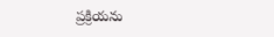ప్రక్రియను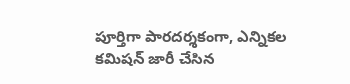పూర్తిగా పారదర్శకంగా, ఎన్నికల కమిషన్ జారీ చేసిన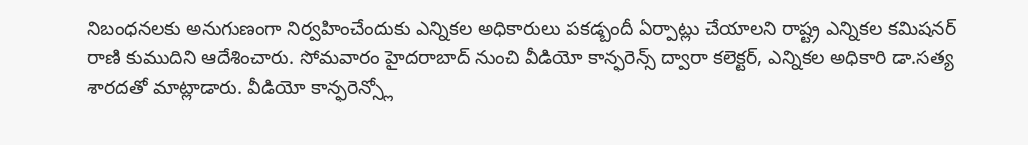నిబంధనలకు అనుగుణంగా నిర్వహించేందుకు ఎన్నికల అధికారులు పకడ్బందీ ఏర్పాట్లు చేయాలని రాష్ట్ర ఎన్నికల కమిషనర్ రాణి కుముదిని ఆదేశించారు. సోమవారం హైదరాబాద్ నుంచి వీడియో కాన్ఫరెన్స్ ద్వారా కలెక్టర్, ఎన్నికల అధికారి డా.సత్య శారదతో మాట్లాడారు. వీడియో కాన్ఫరెన్స్లో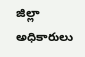జిల్లా అధికారులు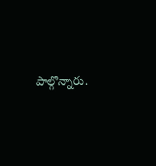పాల్గొన్నారు.